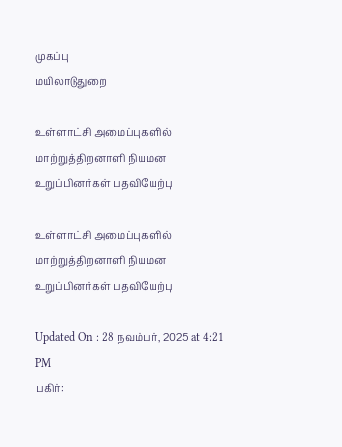முகப்பு
மயிலாடுதுறை

உள்ளாட்சி அமைப்புகளில் மாற்றுத்திறனாளி நியமன உறுப்பினர்கள் பதவியேற்பு

உள்ளாட்சி அமைப்புகளில் மாற்றுத்திறனாளி நியமன உறுப்பினர்கள் பதவியேற்பு

Updated On : 28 நவம்பர், 2025 at 4:21 PM
பகிர்: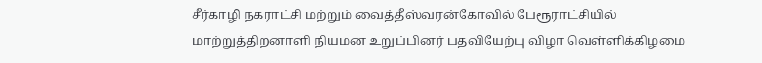சீர்காழி நகராட்சி மற்றும் வைத்தீஸ்வரன்கோவில் பேரூராட்சியில் மாற்றுத்திறனாளி நியமன உறுப்பினர் பதவியேற்பு விழா வெள்ளிக்கிழமை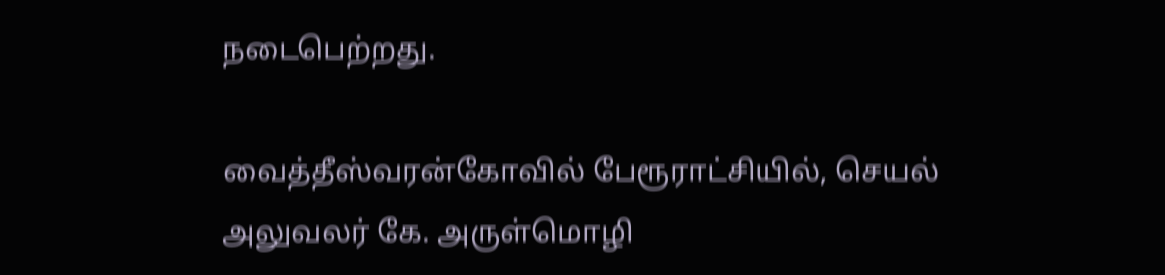நடைபெற்றது.

வைத்தீஸ்வரன்கோவில் பேரூராட்சியில், செயல் அலுவலர் கே. அருள்மொழி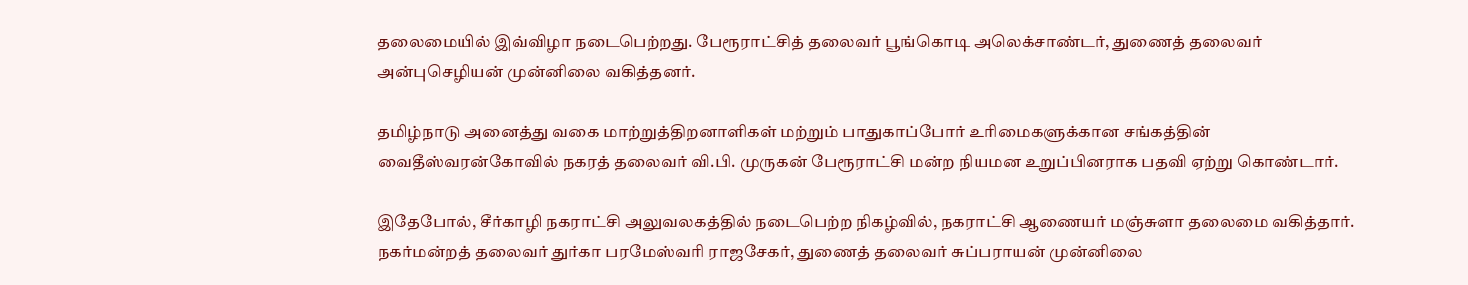தலைமையில் இவ்விழா நடைபெற்றது. பேரூராட்சித் தலைவர் பூங்கொடி அலெக்சாண்டர், துணைத் தலைவர் அன்புசெழியன் முன்னிலை வகித்தனர்.

தமிழ்நாடு அனைத்து வகை மாற்றுத்திறனாளிகள் மற்றும் பாதுகாப்போர் உரிமைகளுக்கான சங்கத்தின் வைதீஸ்வரன்கோவில் நகரத் தலைவர் வி.பி. முருகன் பேரூராட்சி மன்ற நியமன உறுப்பினராக பதவி ஏற்று கொண்டார்.

இதேபோல், சீர்காழி நகராட்சி அலுவலகத்தில் நடைபெற்ற நிகழ்வில், நகராட்சி ஆணையர் மஞ்சுளா தலைமை வகித்தார். நகர்மன்றத் தலைவர் துர்கா பரமேஸ்வரி ராஜசேகர், துணைத் தலைவர் சுப்பராயன் முன்னிலை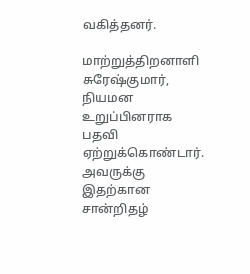வகித்தனர்.

மாற்றுத்திறனாளி சுரேஷ்குமார், நியமன உறுப்பினராக பதவி ஏற்றுக்கொண்டார். அவருக்கு இதற்கான சான்றிதழ்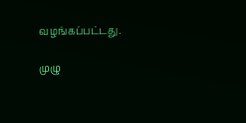வழங்கப்பட்டது.

முழு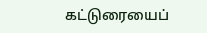கட்டுரையைப்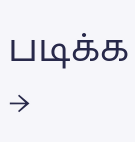படிக்க →